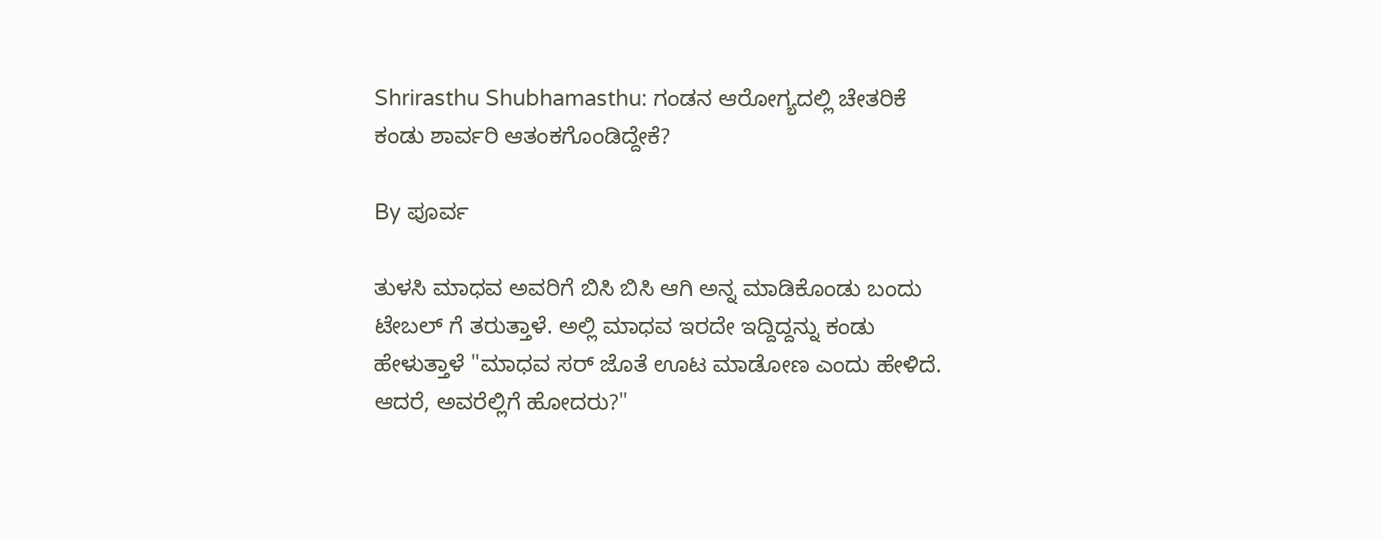Shrirasthu Shubhamasthu: ಗಂಡನ ಆರೋಗ್ಯದಲ್ಲಿ ಚೇತರಿಕೆ ಕಂಡು ಶಾರ್ವರಿ ಆತಂಕಗೊಂಡಿದ್ದೇಕೆ?

By ಪೂರ್ವ

ತುಳಸಿ ಮಾಧವ ಅವರಿಗೆ ಬಿಸಿ ಬಿಸಿ ಆಗಿ ಅನ್ನ ಮಾಡಿಕೊಂಡು ಬಂದು ಟೇಬಲ್ ಗೆ ತರುತ್ತಾಳೆ. ಅಲ್ಲಿ ಮಾಧವ ಇರದೇ ಇದ್ದಿದ್ದನ್ನು ಕಂಡು ಹೇಳುತ್ತಾಳೆ "ಮಾಧವ ಸರ್ ಜೊತೆ ಊಟ ಮಾಡೋಣ ಎಂದು ಹೇಳಿದೆ. ಆದರೆ, ಅವರೆಲ್ಲಿಗೆ ಹೋದರು?"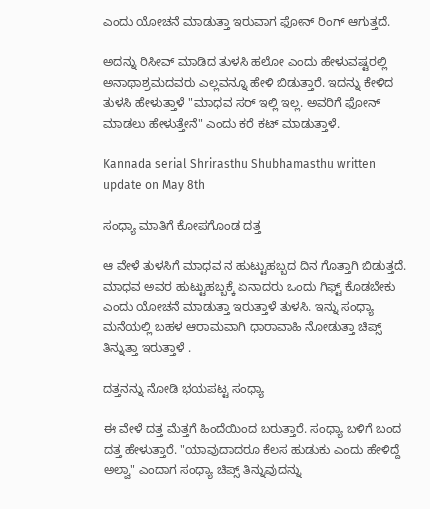ಎಂದು ಯೋಚನೆ ಮಾಡುತ್ತಾ ಇರುವಾಗ ಫೋನ್ ರಿಂಗ್ ಆಗುತ್ತದೆ.

ಅದನ್ನು ರಿಸೀವ್ ಮಾಡಿದ ತುಳಸಿ ಹಲೋ ಎಂದು ಹೇಳುವಷ್ಟರಲ್ಲಿ ಅನಾಥಾಶ್ರಮದವರು ಎಲ್ಲವನ್ನೂ ಹೇಳಿ ಬಿಡುತ್ತಾರೆ. ಇದನ್ನು ಕೇಳಿದ ತುಳಸಿ ಹೇಳುತ್ತಾಳೆ "ಮಾಧವ ಸರ್ ಇಲ್ಲಿ ಇಲ್ಲ. ಅವರಿಗೆ ಫೋನ್ ಮಾಡಲು ಹೇಳುತ್ತೇನೆ" ಎಂದು ಕರೆ ಕಟ್ ಮಾಡುತ್ತಾಳೆ.

Kannada serial Shrirasthu Shubhamasthu written update on May 8th

ಸಂಧ್ಯಾ ಮಾತಿಗೆ ಕೋಪಗೊಂಡ ದತ್ತ

ಆ ವೇಳೆ ತುಳಸಿಗೆ ಮಾಧವ ನ ಹುಟ್ಟುಹಬ್ಬದ ದಿನ ಗೊತ್ತಾಗಿ ಬಿಡುತ್ತದೆ. ಮಾಧವ ಅವರ ಹುಟ್ಟುಹಬ್ಬಕ್ಕೆ ಏನಾದರು ಒಂದು ಗಿಫ್ಟ್ ಕೊಡಬೇಕು ಎಂದು ಯೋಚನೆ ಮಾಡುತ್ತಾ ಇರುತ್ತಾಳೆ ತುಳಸಿ. ಇನ್ನು ಸಂಧ್ಯಾ ಮನೆಯಲ್ಲಿ ಬಹಳ ಆರಾಮವಾಗಿ ಧಾರಾವಾಹಿ ನೋಡುತ್ತಾ ಚಿಪ್ಸ್ ತಿನ್ನುತ್ತಾ ಇರುತ್ತಾಳೆ .

ದತ್ತನನ್ನು ನೋಡಿ ಭಯಪಟ್ಟ ಸಂಧ್ಯಾ

ಈ ವೇಳೆ ದತ್ತ ಮೆತ್ತಗೆ ಹಿಂದೆಯಿಂದ ಬರುತ್ತಾರೆ. ಸಂಧ್ಯಾ ಬಳಿಗೆ ಬಂದ ದತ್ತ ಹೇಳುತ್ತಾರೆ. "ಯಾವುದಾದರೂ ಕೆಲಸ ಹುಡುಕು ಎಂದು ಹೇಳಿದ್ದೆ ಅಲ್ವಾ" ಎಂದಾಗ ಸಂಧ್ಯಾ ಚಿಪ್ಸ್ ತಿನ್ನುವುದನ್ನು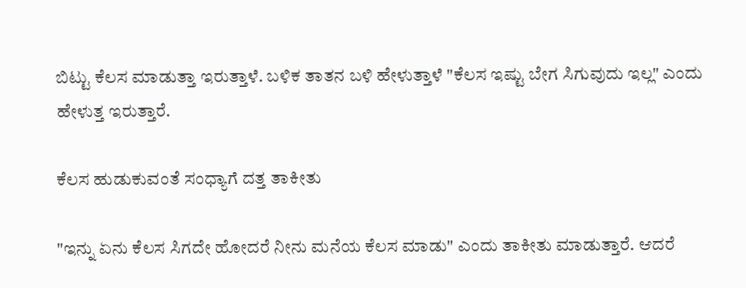ಬಿಟ್ಟು ಕೆಲಸ ಮಾಡುತ್ತಾ ಇರುತ್ತಾಳೆ. ಬಳಿಕ ತಾತನ ಬಳಿ ಹೇಳುತ್ತಾಳೆ "ಕೆಲಸ ಇಷ್ಟು ಬೇಗ ಸಿಗುವುದು ಇಲ್ಲ" ಎಂದು ಹೇಳುತ್ತ ಇರುತ್ತಾರೆ.

ಕೆಲಸ ಹುಡುಕುವಂತೆ ಸಂಧ್ಯಾಗೆ ದತ್ತ ತಾಕೀತು

"ಇನ್ನು ಏನು ಕೆಲಸ ಸಿಗದೇ ಹೋದರೆ ನೀನು ಮನೆಯ ಕೆಲಸ ಮಾಡು" ಎಂದು ತಾಕೀತು ಮಾಡುತ್ತಾರೆ. ಆದರೆ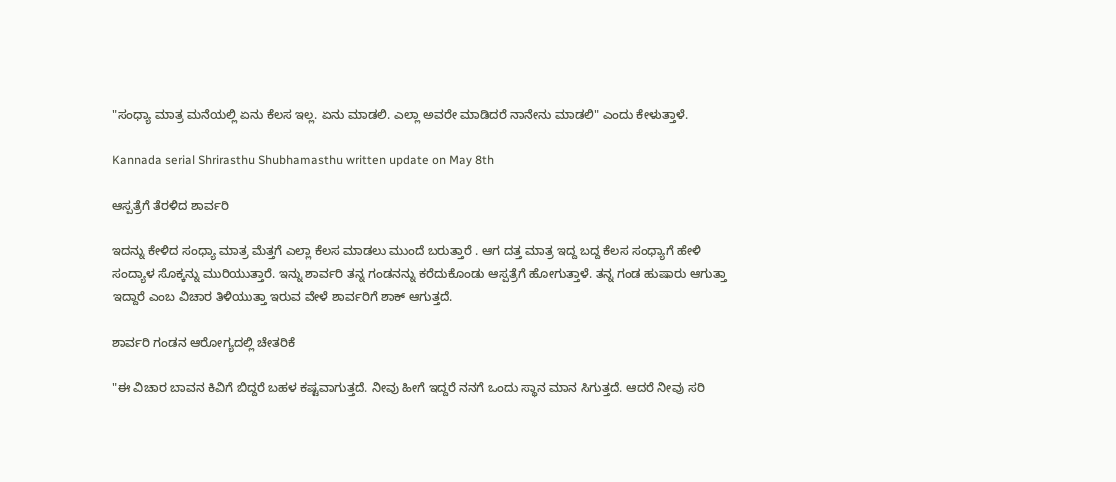"ಸಂಧ್ಯಾ ಮಾತ್ರ ಮನೆಯಲ್ಲಿ ಏನು ಕೆಲಸ ಇಲ್ಲ. ಏನು ಮಾಡಲಿ. ಎಲ್ಲಾ ಅವರೇ ಮಾಡಿದರೆ ನಾನೇನು ಮಾಡಲಿ" ಎಂದು ಕೇಳುತ್ತಾಳೆ.

Kannada serial Shrirasthu Shubhamasthu written update on May 8th

ಆಸ್ಪತ್ರೆಗೆ ತೆರಳಿದ ಶಾರ್ವರಿ

ಇದನ್ನು ಕೇಳಿದ ಸಂಧ್ಯಾ ಮಾತ್ರ ಮೆತ್ತಗೆ ಎಲ್ಲಾ ಕೆಲಸ ಮಾಡಲು ಮುಂದೆ ಬರುತ್ತಾರೆ . ಆಗ ದತ್ತ ಮಾತ್ರ ಇದ್ದ ಬದ್ದ ಕೆಲಸ ಸಂಧ್ಯಾಗೆ ಹೇಳಿ ಸಂದ್ಯಾಳ ಸೊಕ್ಕನ್ನು ಮುರಿಯುತ್ತಾರೆ. ಇನ್ನು ಶಾರ್ವರಿ ತನ್ನ ಗಂಡನನ್ನು ಕರೆದುಕೊಂಡು ಆಸ್ಪತ್ರೆಗೆ ಹೋಗುತ್ತಾಳೆ. ತನ್ನ ಗಂಡ ಹುಷಾರು ಆಗುತ್ತಾ ಇದ್ದಾರೆ ಎಂಬ ವಿಚಾರ ತಿಳಿಯುತ್ತಾ ಇರುವ ವೇಳೆ ಶಾರ್ವರಿಗೆ ಶಾಕ್ ಆಗುತ್ತದೆ.

ಶಾರ್ವರಿ ಗಂಡನ ಆರೋಗ್ಯದಲ್ಲಿ ಚೇತರಿಕೆ

"ಈ ವಿಚಾರ ಬಾವನ ಕಿವಿಗೆ ಬಿದ್ದರೆ ಬಹಳ ಕಷ್ಟವಾಗುತ್ತದೆ. ನೀವು ಹೀಗೆ ಇದ್ದರೆ ನನಗೆ ಒಂದು ಸ್ಥಾನ ಮಾನ ಸಿಗುತ್ತದೆ. ಆದರೆ ನೀವು ಸರಿ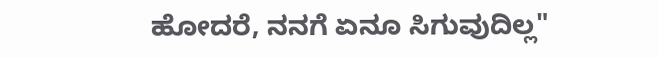ಹೋದರೆ, ನನಗೆ ಏನೂ ಸಿಗುವುದಿಲ್ಲ"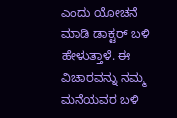ಎಂದು ಯೋಚನೆ ಮಾಡಿ ಡಾಕ್ಟರ್ ಬಳಿ ಹೇಳುತ್ತಾಳೆ. ಈ ವಿಚಾರವನ್ನು ನಮ್ಮ ಮನೆಯವರ ಬಳಿ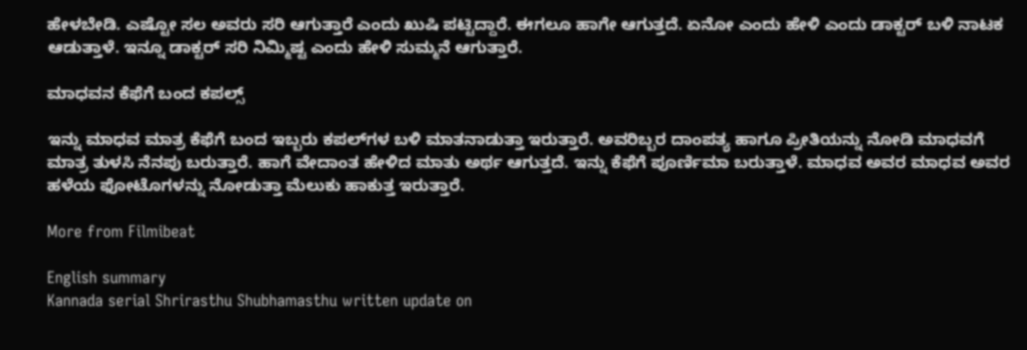ಹೇಳಬೇಡಿ. ಎಷ್ಟೋ ಸಲ ಅವರು ಸರಿ ಆಗುತ್ತಾರೆ ಎಂದು ಖುಷಿ ಪಟ್ಟಿದ್ದಾರೆ. ಈಗಲೂ ಹಾಗೇ ಆಗುತ್ತದೆ. ಏನೋ ಎಂದು ಹೇಳಿ ಎಂದು ಡಾಕ್ಟರ್ ಬಳಿ ನಾಟಕ ಆಡುತ್ತಾಳೆ. ಇನ್ನೂ ಡಾಕ್ಟರ್ ಸರಿ ನಿಮ್ಮಿಷ್ಟ ಎಂದು ಹೇಳಿ ಸುಮ್ಮನೆ ಆಗುತ್ತಾರೆ.

ಮಾಧವನ ಕೆಫೆಗೆ ಬಂದ ಕಪಲ್ಸ್

ಇನ್ನು ಮಾಧವ ಮಾತ್ರ ಕೆಫೆಗೆ ಬಂದ ಇಬ್ಬರು ಕಪಲ್‌ಗಳ ಬಳಿ ಮಾತನಾಡುತ್ತಾ ಇರುತ್ತಾರೆ. ಅವರಿಬ್ಬರ ದಾಂಪತ್ಯ ಹಾಗೂ ಪ್ರೀತಿಯನ್ನು ನೋಡಿ ಮಾಧವಗೆ ಮಾತ್ರ ತುಳಸಿ ನೆನಪು ಬರುತ್ತಾರೆ. ಹಾಗೆ ವೇದಾಂತ ಹೇಳಿದ ಮಾತು ಅರ್ಥ ಆಗುತ್ತದೆ. ಇನ್ನು ಕೆಫೆಗೆ ಪೂರ್ಣಿಮಾ ಬರುತ್ತಾಳೆ. ಮಾಧವ ಅವರ ಮಾಧವ ಅವರ ಹಳೆಯ ಫೋಟೊಗಳನ್ನು ನೋಡುತ್ತಾ ಮೆಲುಕು ಹಾಕುತ್ತ ಇರುತ್ತಾರೆ.

More from Filmibeat

English summary
Kannada serial Shrirasthu Shubhamasthu written update on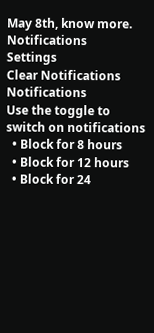May 8th, know more.
Notifications
Settings
Clear Notifications
Notifications
Use the toggle to switch on notifications
  • Block for 8 hours
  • Block for 12 hours
  • Block for 24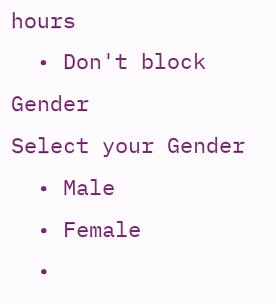hours
  • Don't block
Gender
Select your Gender
  • Male
  • Female
  •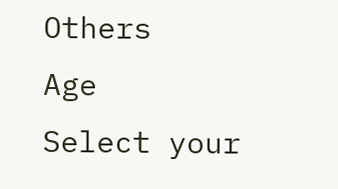Others
Age
Select your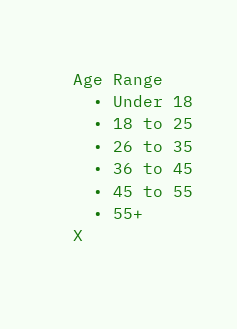Age Range
  • Under 18
  • 18 to 25
  • 26 to 35
  • 36 to 45
  • 45 to 55
  • 55+
X